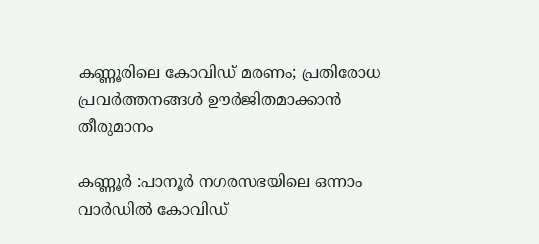കണ്ണൂരിലെ കോവിഡ് മരണം; പ്രതിരോധ പ്രവര്‍ത്തനങ്ങള്‍ ഊര്‍ജിതമാക്കാൻ തീരുമാനം

കണ്ണൂര്‍ :പാനൂര്‍ നഗരസഭയിലെ ഒന്നാം വാര്‍ഡില്‍ കോവിഡ്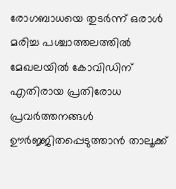രോഗബാധയെ തുടര്‍ന്ന് ഒരാള്‍ മരിച്ച പശ്ചാത്തലത്തില്‍ മേഖലയില്‍ കോവിഡിന് എതിരായ പ്രതിരോധ പ്രവര്‍ത്തനങ്ങള്‍ ഊര്‍ജ്ജിതപ്പെടുത്താൻ താലൂക്ക്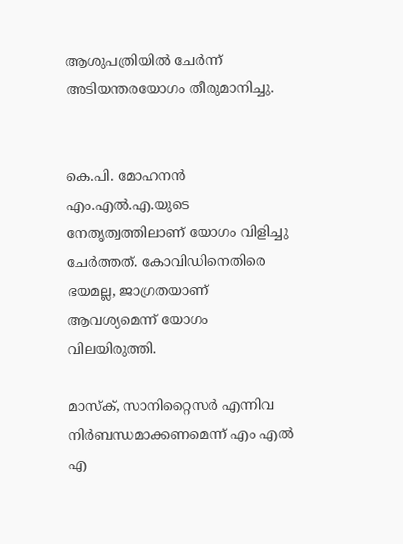ആശുപത്രിയില്‍ ചേര്‍ന്ന് അടിയന്തരയോഗം തീരുമാനിച്ചു.


കെ.പി. മോഹനൻ എം.എല്‍.എ.യുടെ നേതൃത്വത്തിലാണ് യോഗം വിളിച്ചു ചേര്‍ത്തത്. കോവിഡിനെതിരെ ഭയമല്ല, ജാഗ്രതയാണ് ആവശ്യമെന്ന് യോഗം വിലയിരുത്തി.

മാസ്ക്, സാനിറ്റൈസര്‍ എന്നിവ നിര്‍ബന്ധമാക്കണമെന്ന് എം എല്‍ എ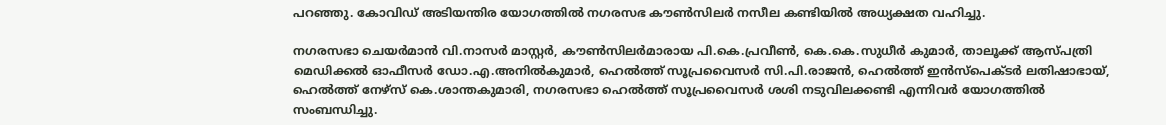പറഞ്ഞു. കോവിഡ് അടിയന്തിര യോഗത്തില്‍ നഗരസഭ കൗണ്‍സിലര്‍ നസീല കണ്ടിയില്‍ അധ്യക്ഷത വഹിച്ചു.

നഗരസഭാ ചെയര്‍മാൻ വി.നാസര്‍ മാസ്റ്റര്‍, കൗണ്‍സിലര്‍മാരായ പി.കെ.പ്രവീണ്‍, കെ.കെ.സുധീര്‍ കുമാര്‍, താലൂക്ക് ആസ്പത്രി മെഡിക്കല്‍ ഓഫീസര്‍ ഡോ.എ.അനില്‍കുമാര്‍, ഹെല്‍ത്ത് സൂപ്രവൈസര്‍ സി.പി.രാജൻ, ഹെല്‍ത്ത് ഇൻസ്പെക്ടര്‍ ലതിഷാഭായ്, ഹെല്‍ത്ത് നേഴ്സ് കെ.ശാന്തകുമാരി, നഗരസഭാ ഹെല്‍ത്ത് സൂപ്രവൈസര്‍ ശശി നടുവിലക്കണ്ടി എന്നിവര്‍ യോഗത്തില്‍ സംബന്ധിച്ചു.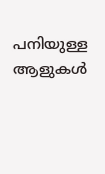പനിയുള്ള ആളുകള്‍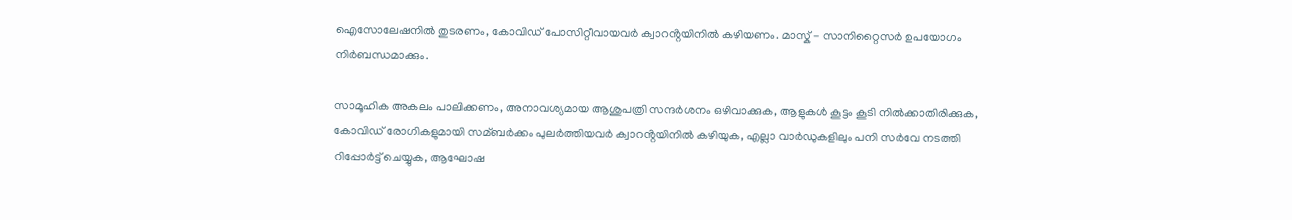ഐസോലേഷനില്‍ തുടരണം, കോവിഡ് പോസിറ്റീവായവര്‍ ക്വാറൻ്റയിനില്‍ കഴിയണം. മാസ്ക് - സാനിറ്റൈസര്‍ ഉപയോഗം നിര്‍ബന്ധമാക്കും.

സാമൂഹിക അകലം പാലിക്കണം, അനാവശ്യമായ ആശുപത്രി സന്ദര്‍ശനം ഒഴിവാക്കുക, ആളുകള്‍ കൂട്ടം കൂടി നില്‍ക്കാതിരിക്കുക, കോവിഡ് രോഗികളുമായി സമ്ബര്‍ക്കം പുലര്‍ത്തിയവര്‍ ക്വാറൻ്റയിനില്‍ കഴിയുക, എല്ലാ വാര്‍ഡുകളിലും പനി സര്‍വേ നടത്തി റിപ്പോര്‍ട്ട് ചെയ്യുക, ആഘോഷ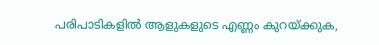പരിപാടികളില്‍ ആളുകളുടെ എണ്ണം കുറയ്ക്കുക,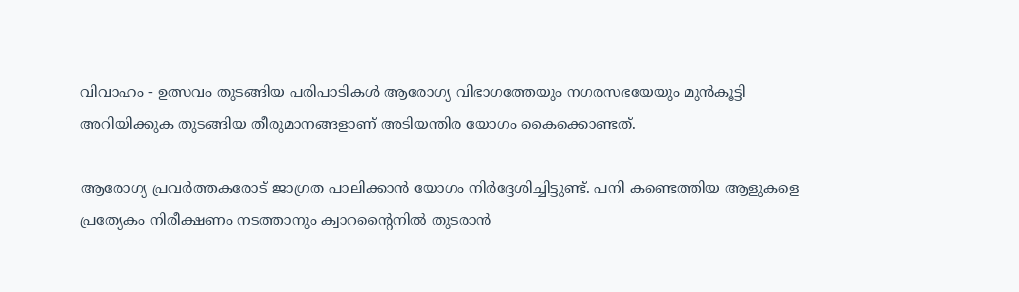വിവാഹം - ഉത്സവം തുടങ്ങിയ പരിപാടികള്‍ ആരോഗ്യ വിഭാഗത്തേയും നഗരസഭയേയും മുൻകൂട്ടി അറിയിക്കുക തുടങ്ങിയ തീരുമാനങ്ങളാണ് അടിയന്തിര യോഗം കൈക്കൊണ്ടത്.

ആരോഗ്യ പ്രവര്‍ത്തകരോട് ജാഗ്രത പാലിക്കാൻ യോഗം നിര്‍ദ്ദേശിച്ചിട്ടുണ്ട്. പനി കണ്ടെത്തിയ ആളുകളെ പ്രത്യേകം നിരീക്ഷണം നടത്താനും ക്വാറന്റൈനില്‍ തുടരാൻ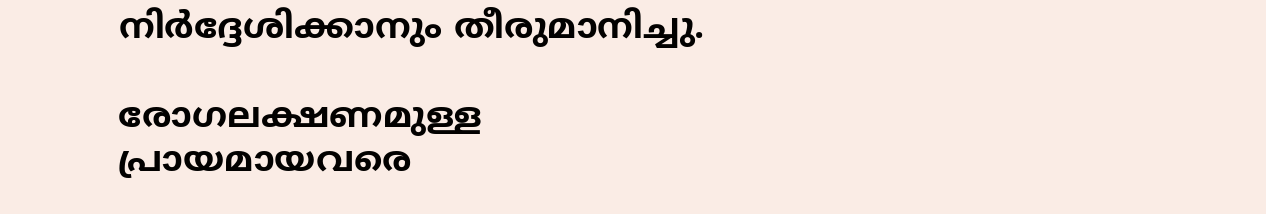നിര്‍ദ്ദേശിക്കാനും തീരുമാനിച്ചു.

രോഗലക്ഷണമുള്ള പ്രായമായവരെ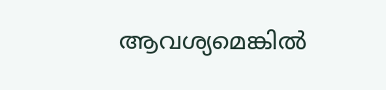ആവശ്യമെങ്കില്‍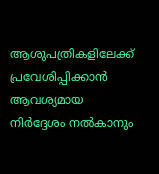ആശുപത്രികളിലേക്ക് പ്രവേശിപ്പിക്കാൻ ആവശ്യമായ നിര്‍ദ്ദേശം നല്‍കാനും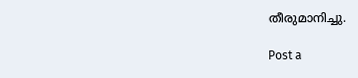തീരുമാനിച്ചു.

Post a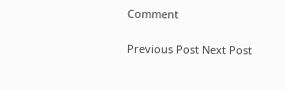Comment

Previous Post Next Post